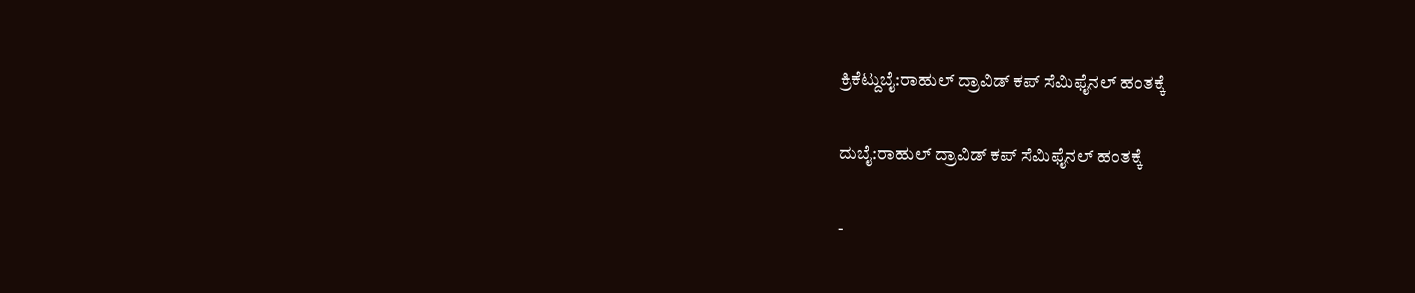ಕ್ರಿಕೆಟ್ದುಬೈ:ರಾಹುಲ್ ದ್ರಾವಿಡ್ ಕಪ್ ಸೆಮಿಫೈನಲ್ ಹಂತಕ್ಕೆ

ದುಬೈ:ರಾಹುಲ್ ದ್ರಾವಿಡ್ ಕಪ್ ಸೆಮಿಫೈನಲ್ ಹಂತಕ್ಕೆ

-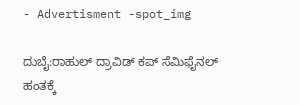- Advertisment -spot_img

ದುಬೈ:ರಾಹುಲ್ ದ್ರಾವಿಡ್ ಕಪ್ ಸೆಮಿಫೈನಲ್ ಹಂತಕ್ಕೆ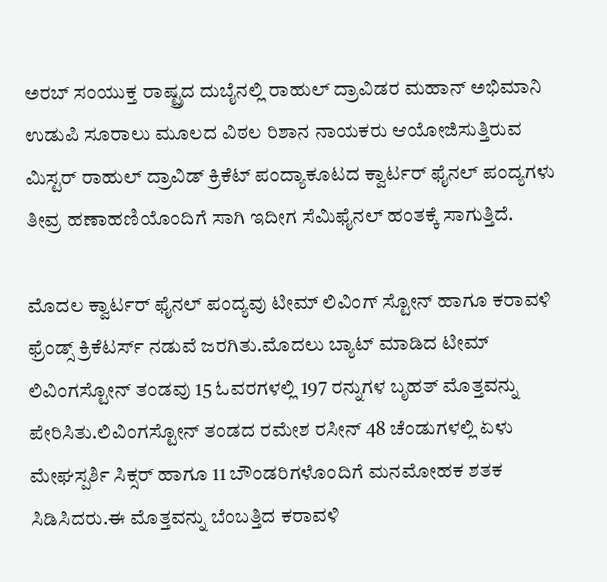ಅರಬ್ ಸಂಯುಕ್ತ ರಾಷ್ಟ್ರದ ದುಬೈನಲ್ಲಿ ರಾಹುಲ್ ದ್ರಾವಿಡರ ಮಹಾನ್ ಅಭಿಮಾನಿ ಉಡುಪಿ ಸೂರಾಲು ಮೂಲದ ವಿಠಲ ರಿಶಾನ ನಾಯಕರು ಆಯೋಜಿಸುತ್ತಿರುವ ಮಿಸ್ಟರ್ ರಾಹುಲ್ ದ್ರಾವಿಡ್ ಕ್ರಿಕೆಟ್ ಪಂದ್ಯಾಕೂಟದ ಕ್ವಾರ್ಟರ್ ಫೈನಲ್ ಪಂದ್ಯಗಳು ತೀವ್ರ ಹಣಾಹಣಿಯೊಂದಿಗೆ ಸಾಗಿ ಇದೀಗ ಸೆಮಿಫೈನಲ್ ಹಂತಕ್ಕೆ ಸಾಗುತ್ತಿದೆ.

ಮೊದಲ ಕ್ವಾರ್ಟರ್ ಫೈನಲ್ ಪಂದ್ಯವು ಟೀಮ್ ಲಿವಿಂಗ್ ಸ್ಟೋನ್ ಹಾಗೂ ಕರಾವಳಿ ಫ್ರೆಂಡ್ಸ್ ಕ್ರಿಕೆಟರ್ಸ್ ನಡುವೆ ಜರಗಿತು.ಮೊದಲು ಬ್ಯಾಟ್ ಮಾಡಿದ ಟೀಮ್ ಲಿವಿಂಗಸ್ಟೋನ್ ತಂಡವು 15 ಓವರಗಳಲ್ಲಿ 197 ರನ್ನುಗಳ ಬೃಹತ್ ಮೊತ್ತವನ್ನು ಪೇರಿಸಿತು.ಲಿವಿಂಗಸ್ಟೋನ್ ತಂಡದ ರಮೇಶ ರಸೀನ್ 48 ಚೆಂಡುಗಳಲ್ಲಿ ಏಳು ಮೇಘಸ್ಪರ್ಶಿ ಸಿಕ್ಸರ್ ಹಾಗೂ 11 ಬೌಂಡರಿಗಳೊಂದಿಗೆ ಮನಮೋಹಕ ಶತಕ ಸಿಡಿಸಿದರು.ಈ ಮೊತ್ತವನ್ನು ಬೆಂಬತ್ತಿದ ಕರಾವಳಿ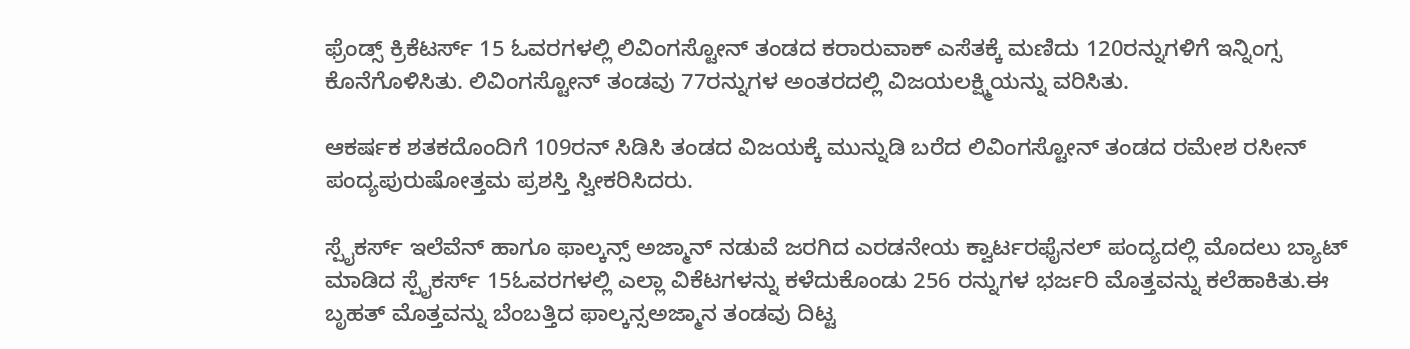ಫ್ರೆಂಡ್ಸ್ ಕ್ರಿಕೆಟರ್ಸ್ 15 ಓವರಗಳಲ್ಲಿ ಲಿವಿಂಗಸ್ಟೋನ್ ತಂಡದ ಕರಾರುವಾಕ್ ಎಸೆತಕ್ಕೆ ಮಣಿದು 120ರನ್ನುಗಳಿಗೆ ಇನ್ನಿಂಗ್ಸ ಕೊನೆಗೊಳಿಸಿತು. ಲಿವಿಂಗಸ್ಟೋನ್ ತಂಡವು 77ರನ್ನುಗಳ ಅಂತರದಲ್ಲಿ ವಿಜಯಲಕ್ಷ್ಮಿಯನ್ನು ವರಿಸಿತು.

ಆಕರ್ಷಕ ಶತಕದೊಂದಿಗೆ 109ರನ್ ಸಿಡಿಸಿ ತಂಡದ ವಿಜಯಕ್ಕೆ ಮುನ್ನುಡಿ ಬರೆದ ಲಿವಿಂಗಸ್ಟೋನ್ ತಂಡದ ರಮೇಶ ರಸೀನ್ ಪಂದ್ಯಪುರುಷೋತ್ತಮ ಪ್ರಶಸ್ತಿ ಸ್ವೀಕರಿಸಿದರು.

ಸ್ಪೈಕರ್ಸ್ ಇಲೆವೆನ್ ಹಾಗೂ ಫಾಲ್ಕನ್ಸ್ ಅಜ್ಮಾನ್ ನಡುವೆ ಜರಗಿದ ಎರಡನೇಯ ಕ್ವಾರ್ಟರಫೈನಲ್ ಪಂದ್ಯದಲ್ಲಿ ಮೊದಲು ಬ್ಯಾಟ್ ಮಾಡಿದ ಸ್ಪೈಕರ್ಸ್ 15ಓವರಗಳಲ್ಲಿ ಎಲ್ಲಾ ವಿಕೆಟಗಳನ್ನು ಕಳೆದುಕೊಂಡು 256 ರನ್ನುಗಳ ಭರ್ಜರಿ ಮೊತ್ತವನ್ನು ಕಲೆಹಾಕಿತು.ಈ ಬೃಹತ್ ಮೊತ್ತವನ್ನು ಬೆಂಬತ್ತಿದ ಫಾಲ್ಕನ್ಸಅಜ್ಮಾನ ತಂಡವು ದಿಟ್ಟ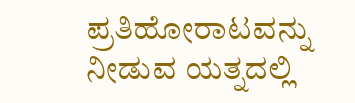ಪ್ರತಿಹೋರಾಟವನ್ನು ನೀಡುವ ಯತ್ನದಲ್ಲಿ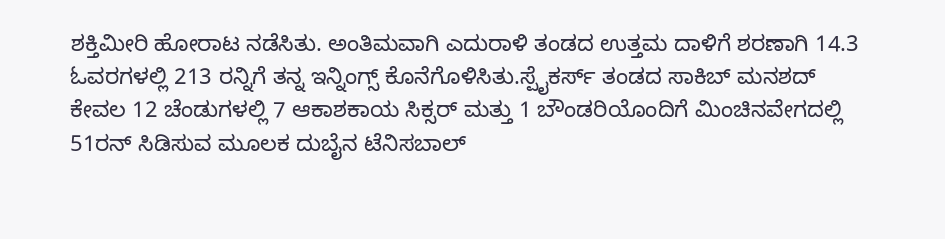ಶಕ್ತಿಮೀರಿ ಹೋರಾಟ ನಡೆಸಿತು. ಅಂತಿಮವಾಗಿ ಎದುರಾಳಿ ತಂಡದ ಉತ್ತಮ ದಾಳಿಗೆ ಶರಣಾಗಿ 14.3 ಓವರಗಳಲ್ಲಿ 213 ರನ್ನಿಗೆ ತನ್ನ ಇನ್ನಿಂಗ್ಸ್ ಕೊನೆಗೊಳಿಸಿತು.ಸ್ಪೈಕರ್ಸ್ ತಂಡದ ಸಾಕಿಬ್ ಮನಶದ್ ಕೇವಲ 12 ಚೆಂಡುಗಳಲ್ಲಿ 7 ಆಕಾಶಕಾಯ ಸಿಕ್ಸರ್ ಮತ್ತು 1 ಬೌಂಡರಿಯೊಂದಿಗೆ ಮಿಂಚಿನವೇಗದಲ್ಲಿ 51ರನ್ ಸಿಡಿಸುವ ಮೂಲಕ ದುಬೈನ ಟೆನಿಸಬಾಲ್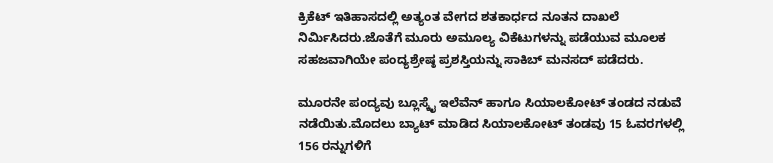ಕ್ರಿಕೆಟ್ ಇತಿಹಾಸದಲ್ಲಿ ಅತ್ಯಂತ ವೇಗದ ಶತಕಾರ್ಧದ ನೂತನ ದಾಖಲೆ ನಿರ್ಮಿಸಿದರು.ಜೊತೆಗೆ ಮೂರು ಅಮೂಲ್ಯ ವಿಕೆಟುಗಳನ್ನು ಪಡೆಯುವ ಮೂಲಕ ಸಹಜವಾಗಿಯೇ ಪಂದ್ಯಶ್ರೇಷ್ಠ ಪ್ರಶಸ್ತಿಯನ್ನು ಸಾಕಿಬ್ ಮನಸದ್ ಪಡೆದರು.

ಮೂರನೇ ಪಂದ್ಯವು ಬ್ಲೂಸ್ಕೈ ಇಲೆವೆನ್ ಹಾಗೂ ಸಿಯಾಲಕೋಟ್ ತಂಡದ ನಡುವೆ ನಡೆಯಿತು.ಮೊದಲು ಬ್ಯಾಟ್ ಮಾಡಿದ ಸಿಯಾಲಕೋಟ್ ತಂಡವು 15 ಓವರಗಳಲ್ಲಿ 156 ರನ್ನುಗಳಿಗೆ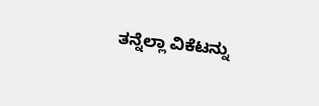ತನ್ನೆಲ್ಲಾ ವಿಕೆಟನ್ನು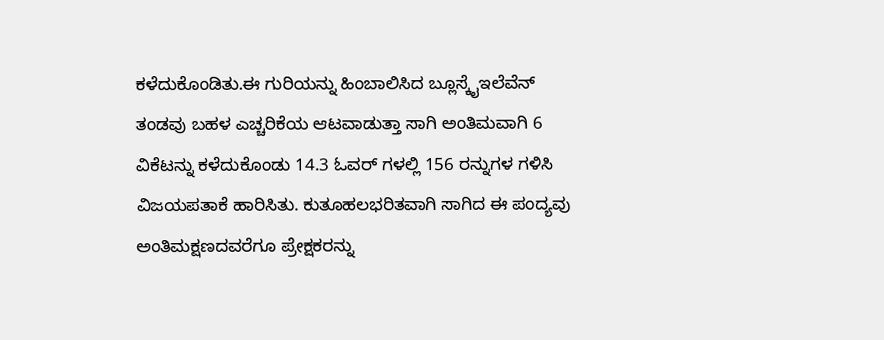ಕಳೆದುಕೊಂಡಿತು.ಈ ಗುರಿಯನ್ನು ಹಿಂಬಾಲಿಸಿದ ಬ್ಲೂಸ್ಕೈಇಲೆವೆನ್ ತಂಡವು ಬಹಳ ಎಚ್ಚರಿಕೆಯ ಆಟವಾಡುತ್ತಾ ಸಾಗಿ ಅಂತಿಮವಾಗಿ 6 ವಿಕೆಟನ್ನು ಕಳೆದುಕೊಂಡು 14.3 ಓವರ್ ಗಳಲ್ಲಿ 156 ರನ್ನುಗಳ ಗಳಿಸಿ ವಿಜಯಪತಾಕೆ ಹಾರಿಸಿತು. ಕುತೂಹಲಭರಿತವಾಗಿ ಸಾಗಿದ ಈ ಪಂದ್ಯವು ಅಂತಿಮಕ್ಷಣದವರೆಗೂ ಪ್ರೇಕ್ಷಕರನ್ನು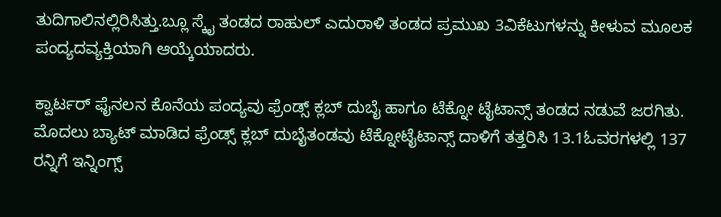ತುದಿಗಾಲಿನಲ್ಲಿರಿಸಿತ್ತು.ಬ್ಲೂ ಸ್ಕೈ ತಂಡದ ರಾಹುಲ್ ಎದುರಾಳಿ ತಂಡದ ಪ್ರಮುಖ 3ವಿಕೆಟುಗಳನ್ನು ಕೀಳುವ ಮೂಲಕ ಪಂದ್ಯದವ್ಯಕ್ತಿಯಾಗಿ ಆಯ್ಕೆಯಾದರು.

ಕ್ವಾರ್ಟರ್ ಫೈನಲನ ಕೊನೆಯ ಪಂದ್ಯವು ಫ್ರೆಂಡ್ಸ್ ಕ್ಲಬ್ ದುಬೈ ಹಾಗೂ ಟೆಕ್ನೋ ಟೈಟಾನ್ಸ್ ತಂಡದ ನಡುವೆ ಜರಗಿತು. ಮೊದಲು ಬ್ಯಾಟ್ ಮಾಡಿದ ಫ್ರೆಂಡ್ಸ್ ಕ್ಲಬ್ ದುಬೈತಂಡವು ಟೆಕ್ನೋಟೈಟಾನ್ಸ್ ದಾಳಿಗೆ ತತ್ತರಿಸಿ 13.1ಓವರಗಳಲ್ಲಿ 137 ರನ್ನಿಗೆ ಇನ್ನಿಂಗ್ಸ್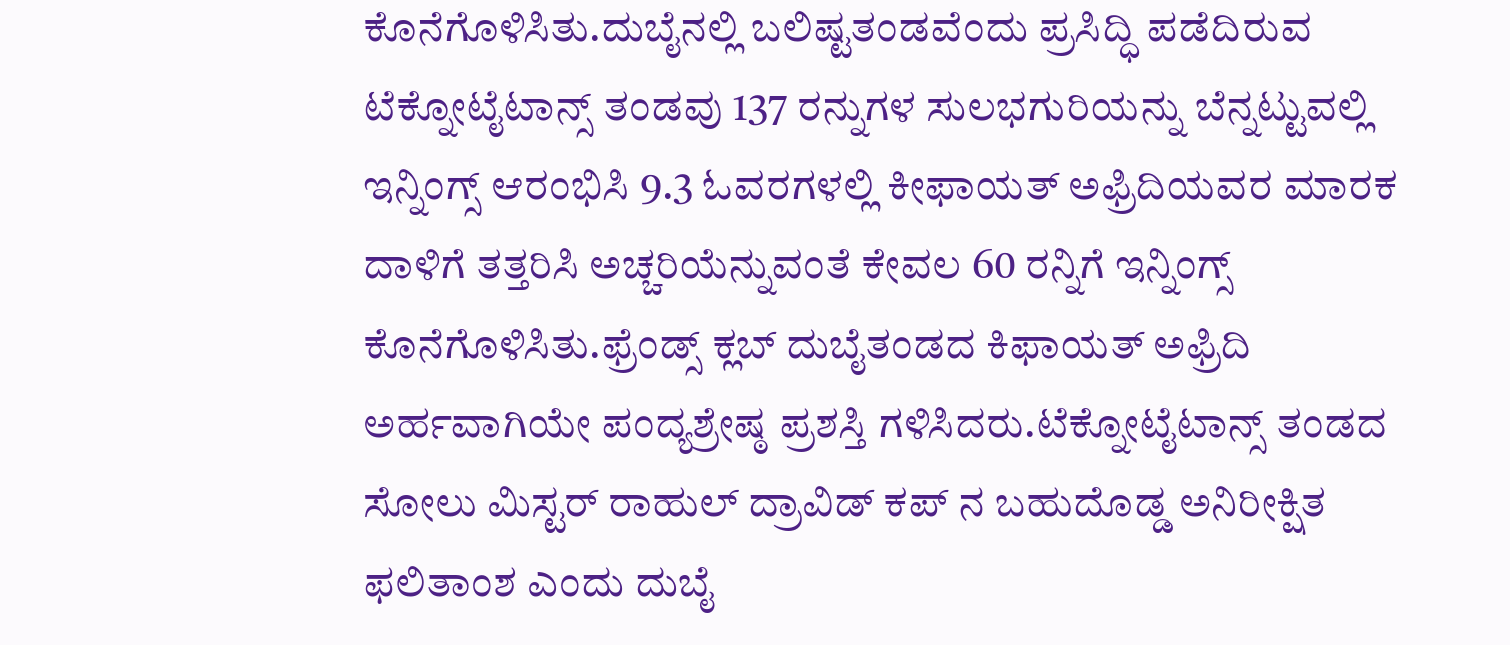ಕೊನೆಗೊಳಿಸಿತು.ದುಬೈನಲ್ಲಿ ಬಲಿಷ್ಟತಂಡವೆಂದು ಪ್ರಸಿದ್ಧಿ ಪಡೆದಿರುವ ಟೆಕ್ನೋಟೈಟಾನ್ಸ್ ತಂಡವು 137 ರನ್ನುಗಳ ಸುಲಭಗುರಿಯನ್ನು ಬೆನ್ನಟ್ಟುವಲ್ಲಿ ಇನ್ನಿಂಗ್ಸ್ ಆರಂಭಿಸಿ 9.3 ಓವರಗಳಲ್ಲಿ ಕೀಫಾಯತ್ ಅಫ್ರಿದಿಯವರ ಮಾರಕ ದಾಳಿಗೆ ತತ್ತರಿಸಿ ಅಚ್ಚರಿಯೆನ್ನುವಂತೆ ಕೇವಲ 60 ರನ್ನಿಗೆ ಇನ್ನಿಂಗ್ಸ್ ಕೊನೆಗೊಳಿಸಿತು.ಫ್ರೆಂಡ್ಸ್ ಕ್ಲಬ್ ದುಬೈತಂಡದ ಕಿಫಾಯತ್ ಅಫ್ರಿದಿ ಅರ್ಹವಾಗಿಯೇ ಪಂದ್ಯಶ್ರೇಷ್ಠ ಪ್ರಶಸ್ತಿ ಗಳಿಸಿದರು.ಟೆಕ್ನೋಟೈಟಾನ್ಸ್ ತಂಡದ ಸೋಲು ಮಿಸ್ಟರ್ ರಾಹುಲ್ ದ್ರಾವಿಡ್ ಕಪ್ ನ ಬಹುದೊಡ್ಡ ಅನಿರೀಕ್ಷಿತ ಫಲಿತಾಂಶ ಎಂದು ದುಬೈ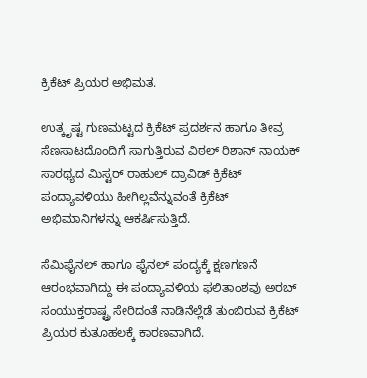ಕ್ರಿಕೆಟ್ ಪ್ರಿಯರ ಅಭಿಮತ.

ಉತ್ಕೃಷ್ಟ ಗುಣಮಟ್ಟದ ಕ್ರಿಕೆಟ್ ಪ್ರದರ್ಶನ ಹಾಗೂ ತೀವ್ರ ಸೆಣಸಾಟದೊಂದಿಗೆ ಸಾಗುತ್ತಿರುವ ವಿಠಲ್ ರಿಶಾನ್ ನಾಯಕ್ ಸಾರಥ್ಯದ ಮಿಸ್ಟರ್ ರಾಹುಲ್ ದ್ರಾವಿಡ್ ಕ್ರಿಕೆಟ್ ಪಂದ್ಯಾವಳಿಯು ಹೀಗಿಲ್ಲವೆನ್ನುವಂತೆ ಕ್ರಿಕೆಟ್ ಅಭಿಮಾನಿಗಳನ್ನು ಆಕರ್ಷಿಸುತ್ತಿದೆ.

ಸೆಮಿಫೈನಲ್ ಹಾಗೂ ಫೈನಲ್ ಪಂದ್ಯಕ್ಕೆ ಕ್ಷಣಗಣನೆ ಆರಂಭವಾಗಿದ್ದು ಈ ಪಂದ್ಯಾವಳಿಯ ಫಲಿತಾಂಶವು ಅರಬ್ ಸಂಯುಕ್ತರಾಷ್ಟ್ರ ಸೇರಿದಂತೆ ನಾಡಿನೆಲ್ಲೆಡೆ ತುಂಬಿರುವ ಕ್ರಿಕೆಟ್ ಪ್ರಿಯರ ಕುತೂಹಲಕ್ಕೆ ಕಾರಣವಾಗಿದೆ.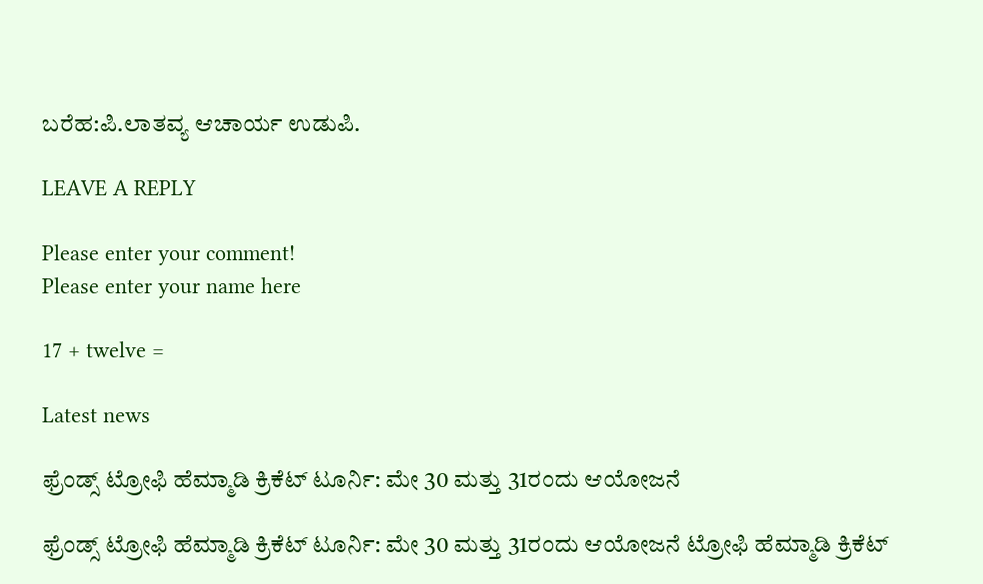ಬರೆಹ:ಪಿ.ಲಾತವ್ಯ ಆಚಾರ್ಯ ಉಡುಪಿ.

LEAVE A REPLY

Please enter your comment!
Please enter your name here

17 + twelve =

Latest news

ಫ್ರೆಂಡ್ಸ್ ಟ್ರೋಫಿ ಹೆಮ್ಮಾಡಿ ಕ್ರಿಕೆಟ್ ಟೂರ್ನಿ: ಮೇ 30 ಮತ್ತು 31ರಂದು ಆಯೋಜನೆ

ಫ್ರೆಂಡ್ಸ್ ಟ್ರೋಫಿ ಹೆಮ್ಮಾಡಿ ಕ್ರಿಕೆಟ್ ಟೂರ್ನಿ: ಮೇ 30 ಮತ್ತು 31ರಂದು ಆಯೋಜನೆ ಟ್ರೋಫಿ ಹೆಮ್ಮಾಡಿ ಕ್ರಿಕೆಟ್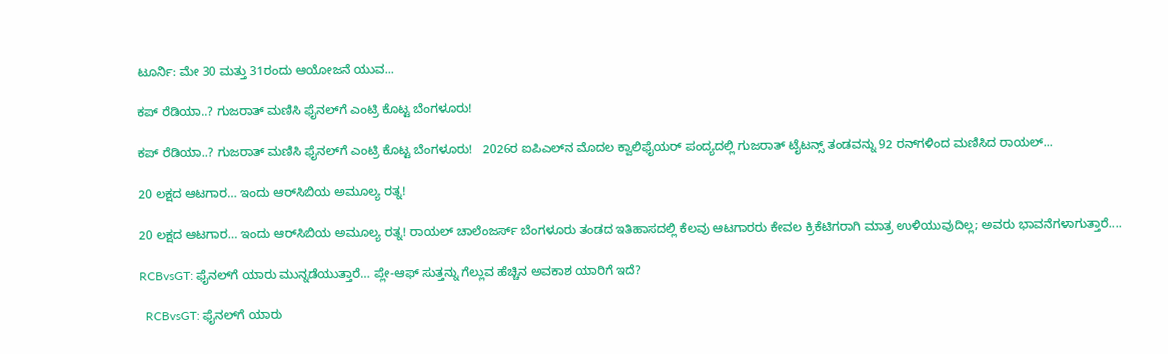ಟೂರ್ನಿ: ಮೇ 30 ಮತ್ತು 31ರಂದು ಆಯೋಜನೆ ಯುವ...

ಕಪ್ ರೆಡಿಯಾ..? ಗುಜರಾತ್ ಮಣಿಸಿ ಫೈನಲ್‌ಗೆ ಎಂಟ್ರಿ ಕೊಟ್ಟ ಬೆಂಗಳೂರು!

ಕಪ್ ರೆಡಿಯಾ..? ಗುಜರಾತ್ ಮಣಿಸಿ ಫೈನಲ್‌ಗೆ ಎಂಟ್ರಿ ಕೊಟ್ಟ ಬೆಂಗಳೂರು!   2026ರ ಐಪಿಎಲ್‌ನ ಮೊದಲ ಕ್ವಾಲಿಫೈಯರ್ ಪಂದ್ಯದಲ್ಲಿ ಗುಜರಾತ್ ಟೈಟನ್ಸ್ ತಂಡವನ್ನು 92 ರನ್‌ಗಳಿಂದ ಮಣಿಸಿದ ರಾಯಲ್...

20 ಲಕ್ಷದ ಆಟಗಾರ… ಇಂದು ಆರ್‌ಸಿಬಿಯ ಅಮೂಲ್ಯ ರತ್ನ!

20 ಲಕ್ಷದ ಆಟಗಾರ… ಇಂದು ಆರ್‌ಸಿಬಿಯ ಅಮೂಲ್ಯ ರತ್ನ! ರಾಯಲ್ ಚಾಲೆಂಜರ್ಸ್ ಬೆಂಗಳೂರು ತಂಡದ ಇತಿಹಾಸದಲ್ಲಿ ಕೆಲವು ಆಟಗಾರರು ಕೇವಲ ಕ್ರಿಕೆಟಿಗರಾಗಿ ಮಾತ್ರ ಉಳಿಯುವುದಿಲ್ಲ; ಅವರು ಭಾವನೆಗಳಾಗುತ್ತಾರೆ....

RCBvsGT: ಫೈನಲ್‌ಗೆ ಯಾರು ಮುನ್ನಡೆಯುತ್ತಾರೆ… ಪ್ಲೇ-ಆಫ್ ಸುತ್ತನ್ನು ಗೆಲ್ಲುವ ಹೆಚ್ಚಿನ ಅವಕಾಶ ಯಾರಿಗೆ ಇದೆ?

  RCBvsGT: ಫೈನಲ್‌ಗೆ ಯಾರು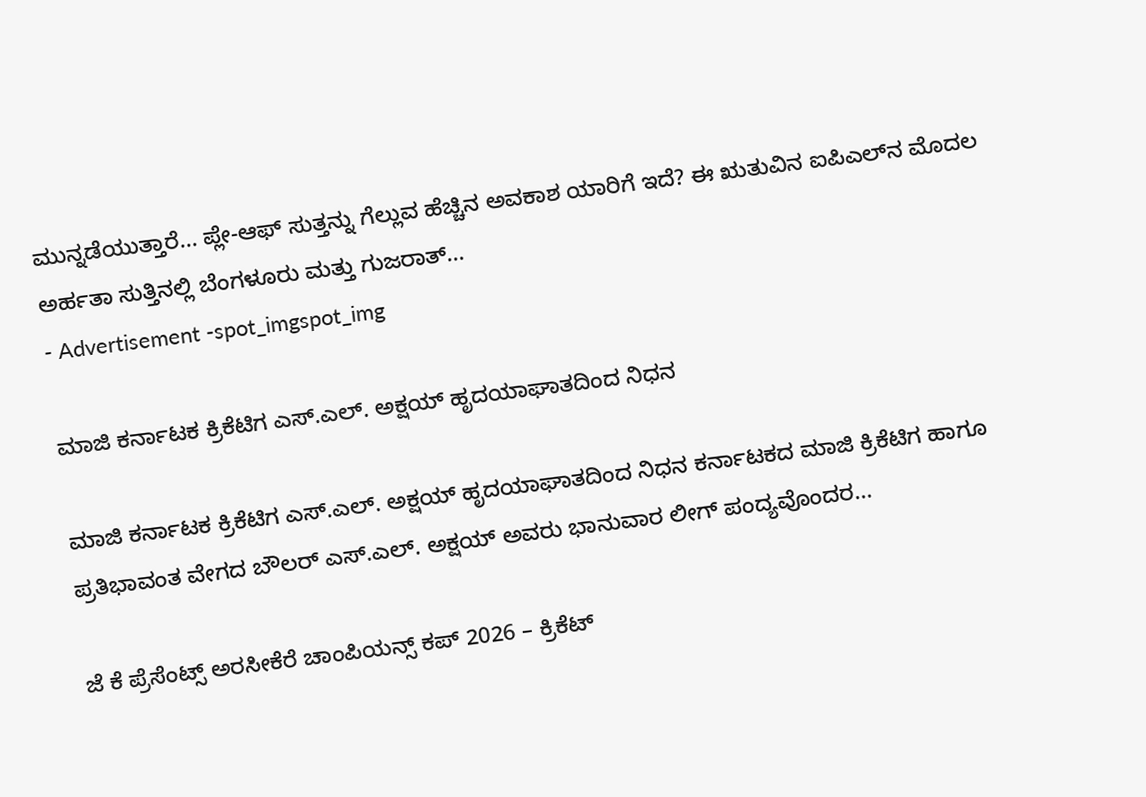ಮುನ್ನಡೆಯುತ್ತಾರೆ... ಪ್ಲೇ-ಆಫ್ ಸುತ್ತನ್ನು ಗೆಲ್ಲುವ ಹೆಚ್ಚಿನ ಅವಕಾಶ ಯಾರಿಗೆ ಇದೆ? ಈ ಋತುವಿನ ಐಪಿಎಲ್‌ನ ಮೊದಲ ಅರ್ಹತಾ ಸುತ್ತಿನಲ್ಲಿ ಬೆಂಗಳೂರು ಮತ್ತು ಗುಜರಾತ್...
- Advertisement -spot_imgspot_img

ಮಾಜಿ ಕರ್ನಾಟಕ ಕ್ರಿಕೆಟಿಗ ಎಸ್.ಎಲ್. ಅಕ್ಷಯ್ ಹೃದಯಾಘಾತದಿಂದ ನಿಧನ

ಮಾಜಿ ಕರ್ನಾಟಕ ಕ್ರಿಕೆಟಿಗ ಎಸ್.ಎಲ್. ಅಕ್ಷಯ್ ಹೃದಯಾಘಾತದಿಂದ ನಿಧನ ಕರ್ನಾಟಕದ ಮಾಜಿ ಕ್ರಿಕೆಟಿಗ ಹಾಗೂ ಪ್ರತಿಭಾವಂತ ವೇಗದ ಬೌಲರ್ ಎಸ್.ಎಲ್. ಅಕ್ಷಯ್ ಅವರು ಭಾನುವಾರ ಲೀಗ್ ಪಂದ್ಯವೊಂದರ...

ಜೆ ಕೆ ಪ್ರೆಸೆಂಟ್ಸ್ ಅರಸೀಕೆರೆ ಚಾಂಪಿಯನ್ಸ್ ಕಪ್ 2026 – ಕ್ರಿಕೆಟ್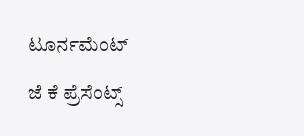ಟೂರ್ನಮೆಂಟ್

ಜೆ ಕೆ ಪ್ರೆಸೆಂಟ್ಸ್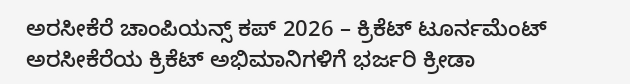ಅರಸೀಕೆರೆ ಚಾಂಪಿಯನ್ಸ್ ಕಪ್ 2026 – ಕ್ರಿಕೆಟ್ ಟೂರ್ನಮೆಂಟ್ ಅರಸೀಕೆರೆಯ ಕ್ರಿಕೆಟ್ ಅಭಿಮಾನಿಗಳಿಗೆ ಭರ್ಜರಿ ಕ್ರೀಡಾ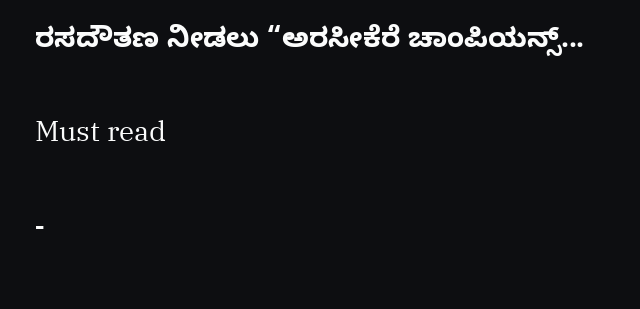ರಸದೌತಣ ನೀಡಲು “ಅರಸೀಕೆರೆ ಚಾಂಪಿಯನ್ಸ್...

Must read

-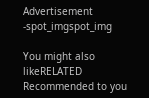Advertisement -spot_imgspot_img

You might also likeRELATED
Recommended to you